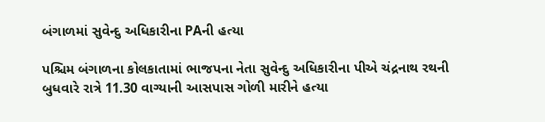બંગાળમાં સુવેન્દુ અધિકારીના PAની હત્યા

પશ્ચિમ બંગાળના કોલકાતામાં ભાજપના નેતા સુવેન્દુ અધિકારીના પીએ ચંદ્રનાથ રથની બુધવારે રાત્રે 11.30 વાગ્યાની આસપાસ ગોળી મારીને હત્યા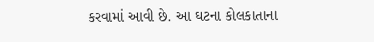કરવામાં આવી છે. આ ઘટના કોલકાતાના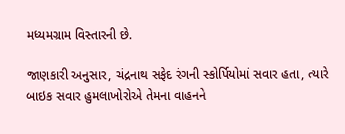મધ્યમગ્રામ વિસ્તારની છે.

જાણકારી અનુસાર, ચંદ્રનાથ સફેદ રંગની સ્કોર્પિયોમાં સવાર હતા, ત્યારે બાઇક સવાર હુમલાખોરોએ તેમના વાહનને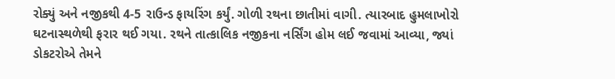રોક્યું અને નજીકથી 4-5 રાઉન્ડ ફાયરિંગ કર્યું. ગોળી રથના છાતીમાં વાગી. ત્યારબાદ હુમલાખોરો ઘટનાસ્થળેથી ફરાર થઈ ગયા. રથને તાત્કાલિક નજીકના નર્સિંગ હોમ લઈ જવામાં આવ્યા, જ્યાં ડોકટરોએ તેમને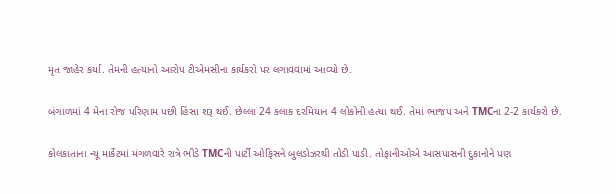મૃત જાહેર કર્યા. તેમની હત્યાનો આરોપ ટીએમસીના કાર્યકરો પર લગાવવામાં આવ્યો છે.

બંગાળમાં 4 મેના રોજ પરિણામ પછી હિંસા શરૂ થઈ. છેલ્લા 24 કલાક દરમિયાન 4 લોકોની હત્યા થઈ. તેમાં ભાજપ અને TMCના 2-2 કાર્યકરો છે.

કોલકાતાના ન્યૂ માર્કેટમાં મંગળવારે રાત્રે ભીડે TMCની પાર્ટી ઓફિસને બુલડોઝરથી તોડી પાડી. તોફાનીઓએ આસપાસની દુકાનોને પણ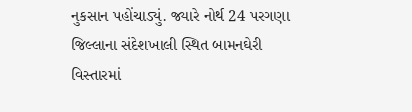નુકસાન પહોંચાડ્યું. જ્યારે નોર્થ 24 પરગણા જિલ્લાના સંદેશખાલી સ્થિત બામનઘેરી વિસ્તારમાં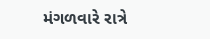મંગળવારે રાત્રે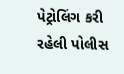પેટ્રોલિંગ કરી રહેલી પોલીસ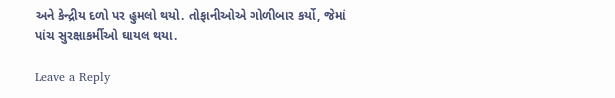અને કેન્દ્રીય દળો પર હુમલો થયો. તોફાનીઓએ ગોળીબાર કર્યો, જેમાં પાંચ સુરક્ષાકર્મીઓ ઘાયલ થયા.

Leave a Reply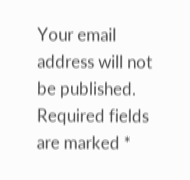Your email address will not be published. Required fields are marked *